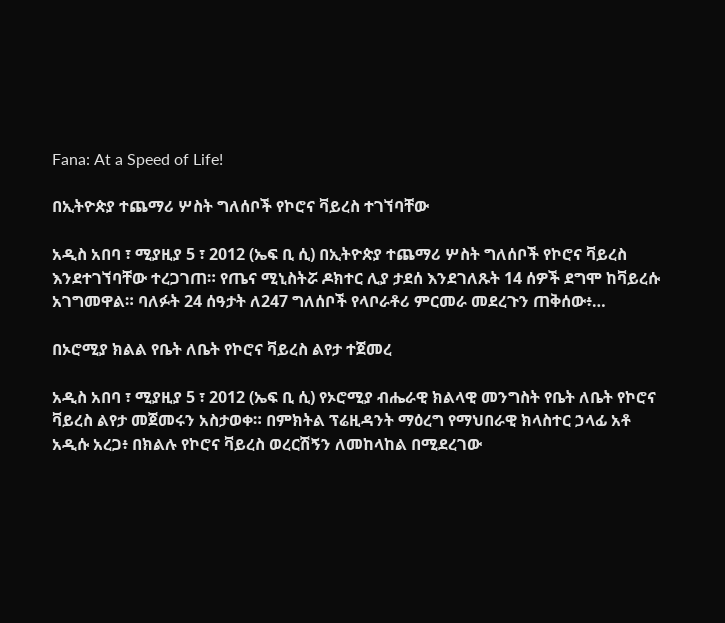Fana: At a Speed of Life!

በኢትዮጵያ ተጨማሪ ሦስት ግለሰቦች የኮሮና ቫይረስ ተገኘባቸው

አዲስ አበባ ፣ ሚያዚያ 5 ፣ 2012 (ኤፍ ቢ ሲ) በኢትዮጵያ ተጨማሪ ሦስት ግለሰቦች የኮሮና ቫይረስ እንደተገኘባቸው ተረጋገጠ። የጤና ሚኒስትሯ ዶክተር ሊያ ታደሰ እንደገለጹት 14 ሰዎች ደግሞ ከቫይረሱ አገግመዋል። ባለፉት 24 ሰዓታት ለ247 ግለሰቦች የላቦራቶሪ ምርመራ መደረጉን ጠቅሰው፥…

በኦሮሚያ ክልል የቤት ለቤት የኮሮና ቫይረስ ልየታ ተጀመረ

አዲስ አበባ ፣ ሚያዚያ 5 ፣ 2012 (ኤፍ ቢ ሲ) የኦሮሚያ ብሔራዊ ክልላዊ መንግስት የቤት ለቤት የኮሮና ቫይረስ ልየታ መጀመሩን አስታወቀ። በምክትል ፕሬዚዳንት ማዕረግ የማህበራዊ ክላስተር ኃላፊ አቶ አዲሱ አረጋ፥ በክልሉ የኮሮና ቫይረስ ወረርሽኝን ለመከላከል በሚደረገው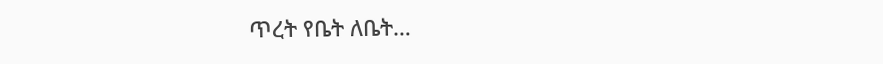ጥረት የቤት ለቤት…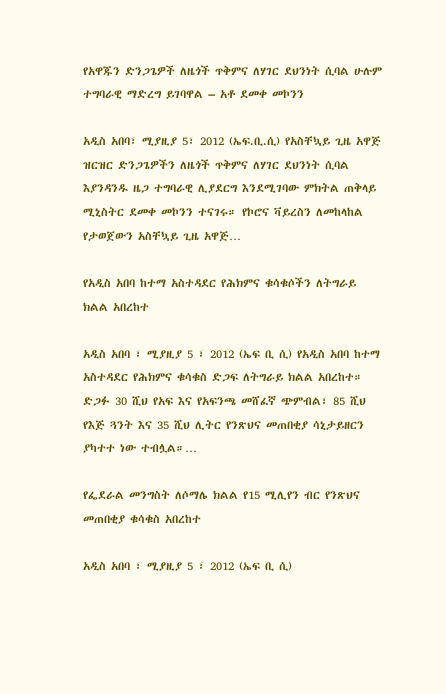የአዋጁን ድንጋጌዎች ለዜጎች ጥቅምና ለሃገር ደህንነት ሲባል ሁሉም ተግባራዊ ማድረግ ይገባዋል – አቶ ደመቀ መኮንን

አዲስ አበባ፣ ሚያዚያ 5፣ 2012 (ኤፍ.ቢ.ሲ) የአስቸኳይ ጊዜ አዋጅ ዝርዝር ድንጋጌዎችን ለዜጎች ጥቅምና ለሃገር ደህንነት ሲባል እያንዳንዱ ዜጋ ተግባራዊ ሊያደርግ እንደሚገባው ምክትል ጠቅላይ ሚኒስትር ደመቀ መኮንን ተናገሩ። የኮሮና ቫይረስን ለመከላከል የታወጀውን አስቸኳይ ጊዜ አዋጅ…

የአዲስ አበባ ከተማ አስተዳደር የሕክምና ቁሳቁሶችን ለትግራይ ክልል አበረከተ

አዲስ አበባ ፣ ሚያዚያ 5 ፣ 2012 (ኤፍ ቢ ሲ) የአዲስ አበባ ከተማ አስተዳደር የሕክምና ቁሳቁስ ድጋፍ ለትግራይ ክልል አበረከተ። ድጋፉ 30 ሺህ የአፍ እና የአፍንጫ መሸፈኛ ጭምብል፣ 85 ሺህ የእጅ ጓንት እና 35 ሺህ ሊትር የንጽህና መጠበቂያ ሳኒታይዘርን ያካተተ ነው ተብሏል።…

የፌደራል መንግስት ለሶማሌ ክልል የ15 ሚሊየን ብር የንጽህና መጠበቂያ ቁሳቁስ አበረከተ

አዲስ አበባ ፣ ሚያዚያ 5 ፣ 2012 (ኤፍ ቢ ሲ)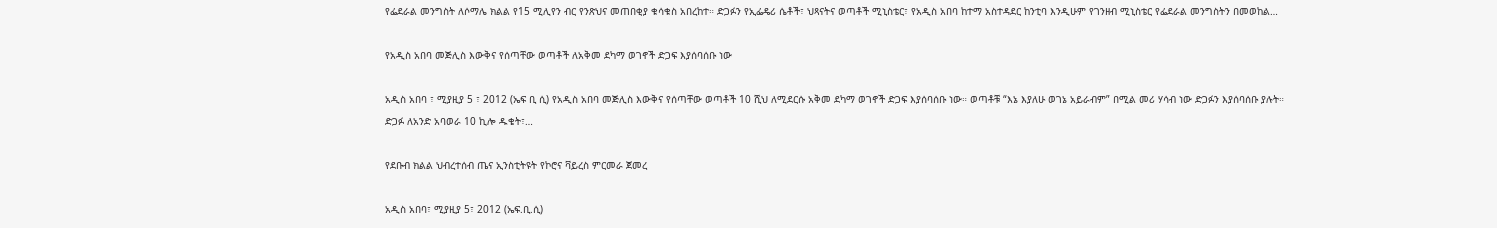የፌደራል መንግስት ለሶማሌ ክልል የ15 ሚሊየን ብር የንጽህና መጠበቂያ ቁሳቁስ አበረከተ። ድጋፉን የኢፌዴሪ ሴቶች፣ ህጻናትና ወጣቶች ሚኒስቴር፣ የአዲስ አበባ ከተማ አስተዳደር ከንቲባ እንዲሁም የገንዘብ ሚኒስቴር የፌደራል መንግስትን በመወከል…

የአዲስ አበባ መጅሊስ እውቅና የሰጣቸው ወጣቶች ለአቅመ ደካማ ወገኖች ድጋፍ እያሰባሰቡ ነው

አዲስ አበባ ፣ ሚያዚያ 5 ፣ 2012 (ኤፍ ቢ ሲ) የአዲስ አበባ መጅሊስ እውቅና የሰጣቸው ወጣቶች 10 ሺህ ለሚደርሱ አቅመ ደካማ ወገኖች ድጋፍ እያሰባሰቡ ነው። ወጣቶቹ “እኔ እያለሁ ወገኔ አይራብም” በሚል መሪ ሃሳብ ነው ድጋፉን እያሰባሰቡ ያሉት። ድጋፉ ለአንድ አባወራ 10 ኪሎ ዱቄት፣…

የደቡብ ክልል ህብረተሰብ ጤና ኢንስቲትዩት የኮሮና ቫይረስ ምርመራ ጀመረ

አዲስ አበባ፣ ሚያዚያ 5፣ 2012 (ኤፍ.ቢ.ሲ)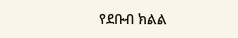የደቡብ ክልል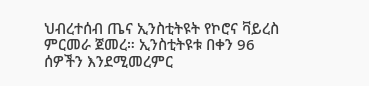ህብረተሰብ ጤና ኢንስቲትዩት የኮሮና ቫይረስ ምርመራ ጀመረ። ኢንስቲትዩቱ በቀን 96 ሰዎችን እንደሚመረምር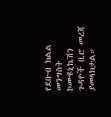የደቡብ ክልል መንግስት ኮሙዩኒኬሽን ጉዳዮች ቢሮ መረጃ ያመላክታል።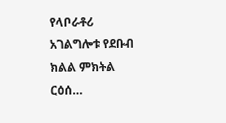የላቦራቶሪ አገልግሎቱ የደቡብ ክልል ምክትል ርዕሰ…